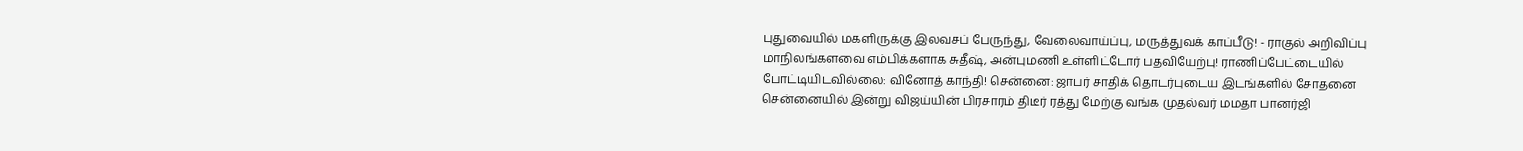புதுவையில் மகளிருக்கு இலவசப் பேருந்து, வேலைவாய்ப்பு, மருத்துவக் காப்பீடு! - ராகுல் அறிவிப்பு மாநிலங்களவை எம்பிக்களாக சுதீஷ், அன்புமணி உள்ளிட்டோர் பதவியேற்பு! ராணிப்பேட்டையில் போட்டியிடவில்லை: வினோத் காந்தி! சென்னை: ஜாபர் சாதிக் தொடர்புடைய இடங்களில் சோதனை சென்னையில் இன்று விஜய்யின் பிரசாரம் திடீர் ரத்து மேற்கு வங்க முதல்வர் மமதா பானர்ஜி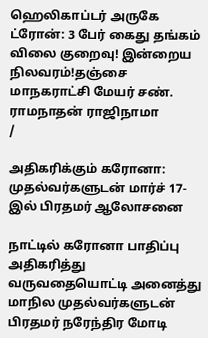ஹெலிகாப்டர் அருகே ட்ரோன்: 3 பேர் கைது தங்கம் விலை குறைவு! இன்றைய நிலவரம்!தஞ்சை மாநகராட்சி மேயர் சண். ராமநாதன் ராஜிநாமா
/

அதிகரிக்கும் கரோனா: முதல்வர்களுடன் மார்ச் 17-இல் பிரதமர் ஆலோசனை

நாட்டில் கரோனா பாதிப்பு அதிகரித்து வருவதையொட்டி அனைத்து மாநில முதல்வர்களுடன் பிரதமர் நரேந்திர மோடி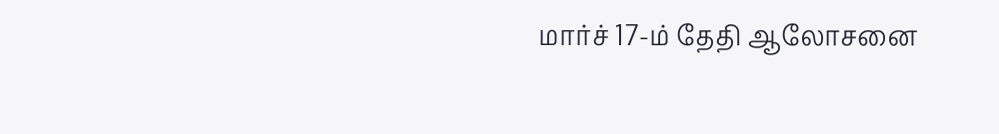மார்ச் 17-ம் தேதி ஆலோசனை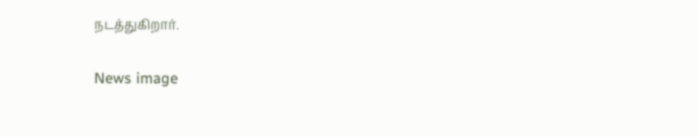நடத்துகிறார்.

News image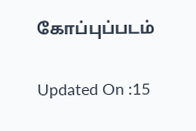கோப்புப்படம்

Updated On :15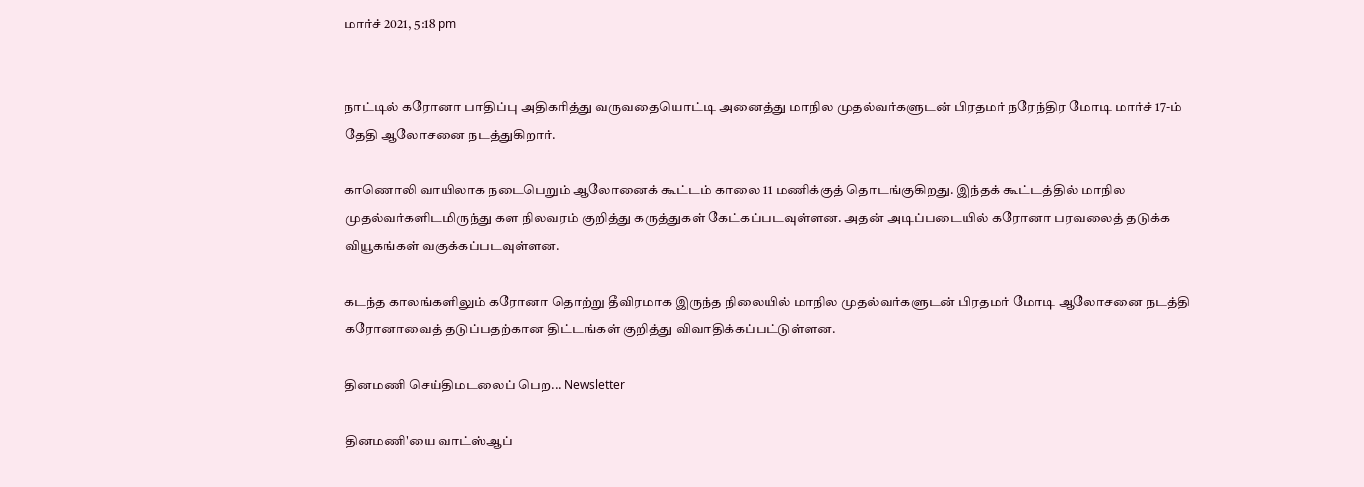மார்ச் 2021, 5:18 pm


நாட்டில் கரோனா பாதிப்பு அதிகரித்து வருவதையொட்டி அனைத்து மாநில முதல்வர்களுடன் பிரதமர் நரேந்திர மோடி மார்ச் 17-ம் தேதி ஆலோசனை நடத்துகிறார்.

காணொலி வாயிலாக நடைபெறும் ஆலோனைக் கூட்டம் காலை 11 மணிக்குத் தொடங்குகிறது. இந்தக் கூட்டத்தில் மாநில முதல்வர்களிடமிருந்து கள நிலவரம் குறித்து கருத்துகள் கேட்கப்படவுள்ளன. அதன் அடிப்படையில் கரோனா பரவலைத் தடுக்க வியூகங்கள் வகுக்கப்படவுள்ளன.

கடந்த காலங்களிலும் கரோனா தொற்று தீவிரமாக இருந்த நிலையில் மாநில முதல்வர்களுடன் பிரதமர் மோடி ஆலோசனை நடத்தி கரோனாவைத் தடுப்பதற்கான திட்டங்கள் குறித்து விவாதிக்கப்பட்டுள்ளன.

தினமணி செய்திமடலைப் பெற... Newsletter

தினமணி'யை வாட்ஸ்ஆப்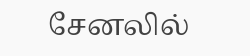சேனலில்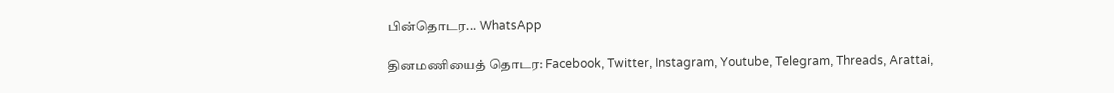பின்தொடர... WhatsApp

தினமணியைத் தொடர: Facebook, Twitter, Instagram, Youtube, Telegram, Threads, Arattai,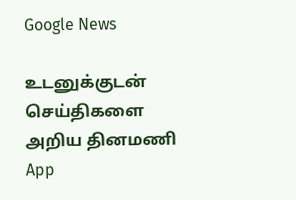Google News

உடனுக்குடன் செய்திகளை அறிய தினமணி App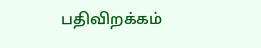பதிவிறக்கம்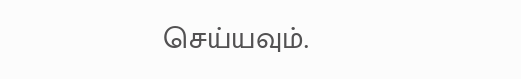செய்யவும்.